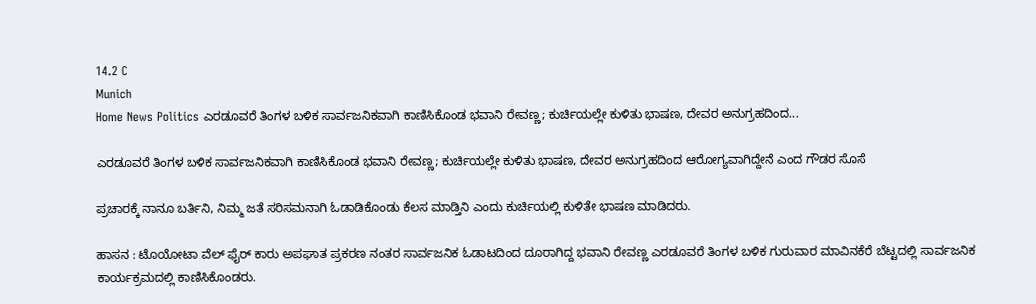14.2 C
Munich
Home News Politics ಎರಡೂವರೆ ತಿಂಗಳ‌ ಬಳಿಕ ಸಾರ್ವಜನಿಕವಾಗಿ ಕಾಣಿಸಿಕೊಂಡ ಭವಾನಿ ರೇವಣ್ಣ; ಕುರ್ಚಿಯಲ್ಲೇ ಕುಳಿತು ಭಾಷಣ, ದೇವರ ಅನುಗ್ರಹದಿಂದ...

ಎರಡೂವರೆ ತಿಂಗಳ‌ ಬಳಿಕ ಸಾರ್ವಜನಿಕವಾಗಿ ಕಾಣಿಸಿಕೊಂಡ ಭವಾನಿ ರೇವಣ್ಣ; ಕುರ್ಚಿಯಲ್ಲೇ ಕುಳಿತು ಭಾಷಣ, ದೇವರ ಅನುಗ್ರಹದಿಂದ ಆರೋಗ್ಯವಾಗಿದ್ದೇನೆ ಎಂದ ಗೌಡರ ಸೊಸೆ

ಪ್ರಚಾರಕ್ಕೆ ನಾನೂ ಬರ್ತಿನಿ, ನಿಮ್ಮ ಜತೆ ಸರಿಸಮನಾಗಿ ಓಡಾಡಿಕೊಂಡು ಕೆಲಸ ಮಾಡ್ತಿನಿ ಎಂದು ಕುರ್ಚಿಯಲ್ಲಿ ಕುಳಿತೇ ಭಾಷಣ ಮಾಡಿದರು.

ಹಾಸನ : ಟೊಯೋಟಾ ವೆಲ್ ಫೈರ್ ಕಾರು ಅಪಘಾತ ಪ್ರಕರಣ ನಂತರ ಸಾರ್ವಜನಿಕ ಓಡಾಟದಿಂದ ದೂರಾಗಿದ್ದ ಭವಾನಿ ರೇವಣ್ಣ ಎರಡೂವರೆ ತಿಂಗಳ ಬಳಿಕ ಗುರುವಾರ ಮಾವಿನಕೆರೆ ಬೆಟ್ಟದಲ್ಲಿ ಸಾರ್ವಜನಿಕ ಕಾರ್ಯಕ್ರಮದಲ್ಲಿ ಕಾಣಿಸಿಕೊಂಡರು.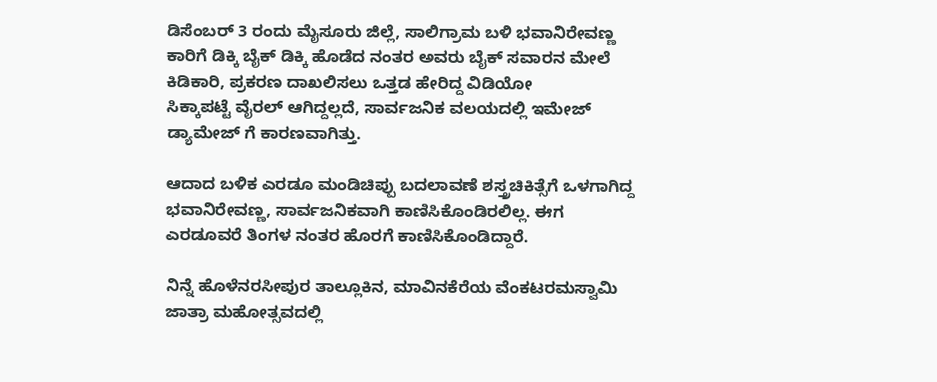ಡಿಸೆಂಬರ್ 3 ರಂದು ಮೈಸೂರು ಜಿಲ್ಲೆ, ಸಾಲಿಗ್ರಾಮ ಬಳಿ ಭವಾನಿರೇವಣ್ಣ ಕಾರಿಗೆ ಡಿಕ್ಕಿ ಬೈಕ್ ಡಿಕ್ಕಿ ಹೊಡೆದ ನಂತರ ಅವರು ಬೈಕ್ ಸವಾರನ ಮೇಲೆ ಕಿಡಿಕಾರಿ, ಪ್ರಕರಣ ದಾಖಲಿಸಲು ಒತ್ತಡ ಹೇರಿದ್ದ ವಿಡಿಯೋ
ಸಿಕ್ಕಾಪಟ್ಟೆ ವೈರಲ್ ಆಗಿದ್ದಲ್ಲದೆ, ಸಾರ್ವಜನಿಕ ವಲಯದಲ್ಲಿ ಇಮೇಜ್ ಡ್ಯಾಮೇಜ್ ಗೆ ಕಾರಣವಾಗಿತ್ತು.

ಆದಾದ ಬಳಿಕ ಎರಡೂ ಮಂಡಿಚಿಪ್ಪು ಬದಲಾವಣೆ ಶಸ್ತ್ರಚಿಕಿತ್ಸೆಗೆ ಒಳಗಾಗಿದ್ದ ಭವಾನಿರೇವಣ್ಣ, ಸಾರ್ವಜನಿಕವಾಗಿ ಕಾಣಿಸಿಕೊಂಡಿರಲಿಲ್ಲ. ಈಗ ಎರಡೂವರೆ ತಿಂಗಳ ನಂತರ ಹೊರಗೆ ಕಾಣಿಸಿಕೊಂಡಿದ್ದಾರೆ.

ನಿನ್ನೆ ಹೊಳೆನರಸೀಪುರ ತಾಲ್ಲೂಕಿನ, ಮಾವಿನಕೆರೆಯ ವೆಂಕಟರಮಸ್ವಾಮಿ ಜಾತ್ರಾ ಮಹೋತ್ಸವದಲ್ಲಿ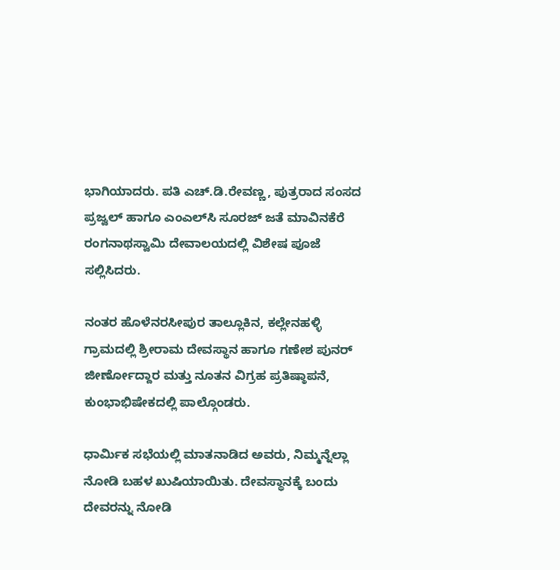ಭಾಗಿಯಾದರು. ಪತಿ ಎಚ್.ಡಿ.ರೇವಣ್ಣ, ಪುತ್ರರಾದ ಸಂಸದ ಪ್ರಜ್ವಲ್ ಹಾಗೂ ಎಂಎಲ್‌ಸಿ ಸೂರಜ್ ಜತೆ ಮಾವಿನಕೆರೆ ರಂಗನಾಥಸ್ವಾಮಿ ದೇವಾಲಯದಲ್ಲಿ ವಿಶೇಷ ಪೂಜೆ ಸಲ್ಲಿಸಿದರು.

ನಂತರ ಹೊಳೆನರಸೀಪುರ ತಾಲ್ಲೂಕಿನ, ಕಲ್ಲೇನಹಳ್ಳಿ ಗ್ರಾಮದಲ್ಲಿ ಶ್ರೀರಾಮ ದೇವಸ್ಥಾನ ಹಾಗೂ ಗಣೇಶ ಪುನರ್ ಜೀರ್ಣೋದ್ದಾರ ಮತ್ತು ನೂತನ ವಿಗ್ರಹ ಪ್ರತಿಷ್ಠಾಪನೆ, ಕುಂಭಾಭಿಷೇಕದಲ್ಲಿ ಪಾಲ್ಗೊಂಡರು.

ಧಾರ್ಮಿಕ ಸಭೆಯಲ್ಲಿ ಮಾತನಾಡಿದ ಅವರು, ನಿಮ್ಮನ್ನೆಲ್ಲಾ ನೋಡಿ ಬಹಳ‌ ಖುಷಿಯಾಯಿತು. ದೇವಸ್ಥಾನಕ್ಕೆ ಬಂದು ದೇವರನ್ನು ನೋಡಿ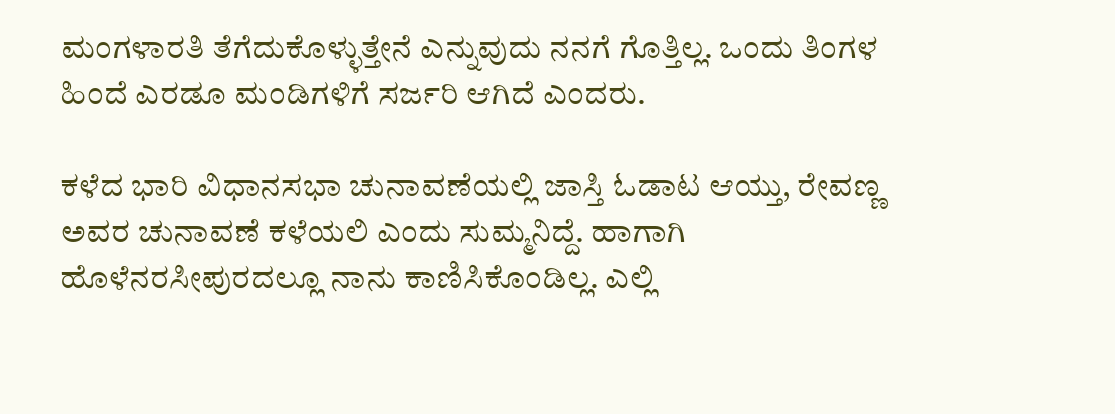ಮಂಗಳಾರತಿ ತೆಗೆದುಕೊಳ್ಳುತ್ತೇನೆ ಎನ್ನುವುದು ನನಗೆ ಗೊತ್ತಿಲ್ಲ. ಒಂದು ತಿಂಗಳ ಹಿಂದೆ ಎರಡೂ ಮಂಡಿಗಳಿಗೆ ಸರ್ಜರಿ ಆಗಿದೆ ಎಂದರು.

ಕಳೆದ ಭಾರಿ ವಿಧಾನಸಭಾ ಚುನಾವಣೆಯಲ್ಲಿ ಜಾಸ್ತಿ ಓಡಾಟ ಆಯ್ತು, ರೇವಣ್ಣ ಅವರ ಚುನಾವಣೆ ಕಳೆಯಲಿ ಎಂದು ಸುಮ್ಮನಿದ್ದೆ. ಹಾಗಾಗಿ ಹೊಳೆನರಸೀಪುರದಲ್ಲೂ ನಾನು ಕಾಣಿಸಿಕೊಂಡಿಲ್ಲ. ಎಲ್ಲಿ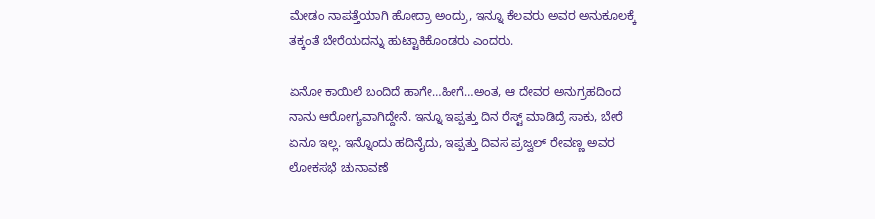ಮೇಡಂ ನಾಪತ್ತೆಯಾಗಿ ಹೋದ್ರಾ ಅಂದ್ರು, ಇನ್ನೂ ಕೆಲವರು ಅವರ ಅನುಕೂಲಕ್ಕೆ ತಕ್ಕಂತೆ ಬೇರೆಯದನ್ನು ಹುಟ್ಟಾಕಿಕೊಂಡರು ಎಂದರು.

ಏನೋ ಕಾಯಿಲೆ ಬಂದಿದೆ ಹಾಗೇ…ಹೀಗೆ…ಅಂತ, ಆ ದೇವರ ಅನುಗ್ರಹದಿಂದ ನಾನು ಆರೋಗ್ಯವಾಗಿದ್ದೇನೆ. ಇನ್ನೂ ಇಪ್ಪತ್ತು ದಿನ ರೆಸ್ಟ್ ಮಾಡಿದ್ರೆ ಸಾಕು, ಬೇರೆ ಏನೂ ಇಲ್ಲ. ಇನ್ನೊಂದು ಹದಿನೈದು, ಇಪ್ಪತ್ತು ದಿವಸ ಪ್ರಜ್ವಲ್‌ ರೇವಣ್ಣ ಅವರ ಲೋಕಸಭೆ ಚುನಾವಣೆ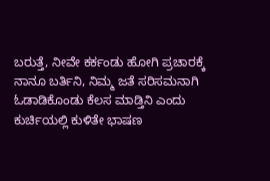ಬರುತ್ತೆ, ನೀವೇ ಕರ್ಕಂಡು ಹೋಗಿ ಪ್ರಚಾರಕ್ಕೆ ನಾನೂ ಬರ್ತಿನಿ, ನಿಮ್ಮ ಜತೆ ಸರಿಸಮನಾಗಿ ಓಡಾಡಿಕೊಂಡು ಕೆಲಸ ಮಾಡ್ತಿನಿ ಎಂದು ಕುರ್ಚಿಯಲ್ಲಿ ಕುಳಿತೇ ಭಾಷಣ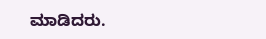ಮಾಡಿದರು.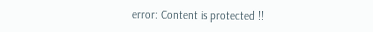error: Content is protected !!